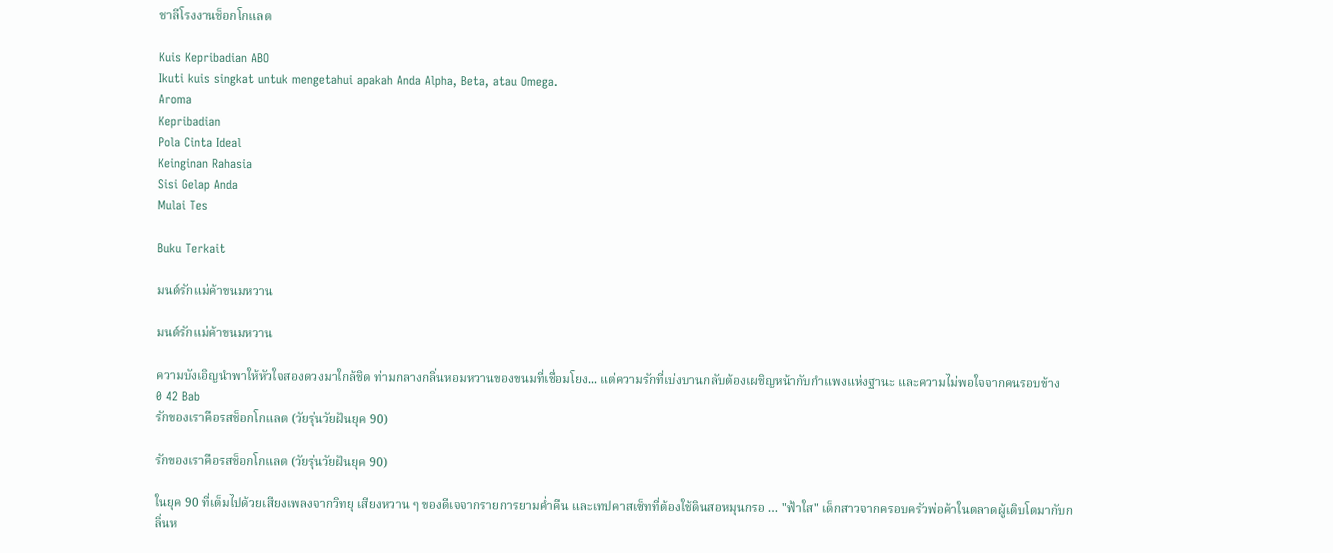ชาลีโรงงานช็อกโกแลต

Kuis Kepribadian ABO
Ikuti kuis singkat untuk mengetahui apakah Anda Alpha, Beta, atau Omega.
Aroma
Kepribadian
Pola Cinta Ideal
Keinginan Rahasia
Sisi Gelap Anda
Mulai Tes

Buku Terkait

มนต์รักแม่ค้าขนมหวาน

มนต์รักแม่ค้าขนมหวาน

ความบังเอิญนำพาให้หัวใจสองดวงมาใกล้ชิด ท่ามกลางกลิ่นหอมหวานของขนมที่เชื่อมโยง... แต่ความรักที่เบ่งบานกลับต้องเผชิญหน้ากับกำแพงแห่งฐานะ และความไม่พอใจจากคนรอบข้าง
0 42 Bab
รักของเราคือรสช็อกโกแลต (วัยรุ่นวัยฝันยุค 90)

รักของเราคือรสช็อกโกแลต (วัยรุ่นวัยฝันยุค 90)

ในยุค 90 ที่เต็มไปด้วยเสียงเพลงจากวิทยุ เสียงหวาน ๆ ของดีเจจากรายการยามค่ำคืน และเทปคาสเซ็ทที่ต้องใช้ดินสอหมุนกรอ … "ฟ้าใส" เด็กสาวจากครอบครัวพ่อค้าในตลาดผู้เติบโตมากับกลิ่นห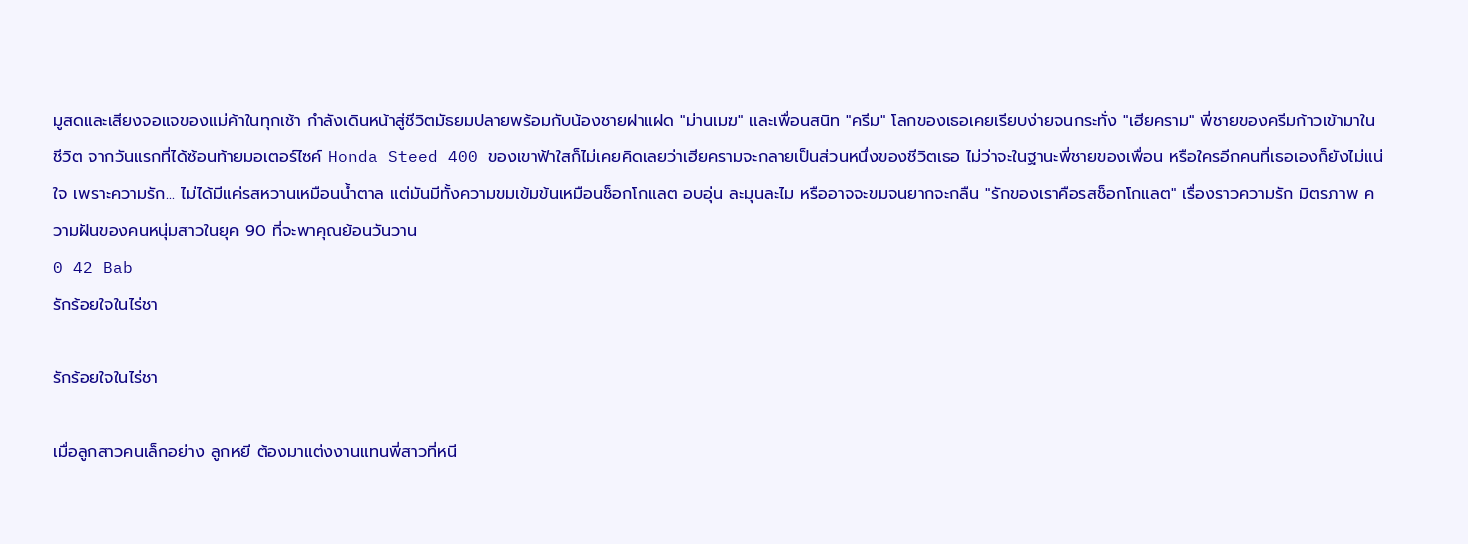มูสดและเสียงจอแจของแม่ค้าในทุกเช้า กำลังเดินหน้าสู่ชีวิตมัธยมปลายพร้อมกับน้องชายฝาแฝด "ม่านเมฆ" และเพื่อนสนิท "ครีม" โลกของเธอเคยเรียบง่ายจนกระทั่ง "เฮียคราม" พี่ชายของครีมก้าวเข้ามาในชีวิต จากวันแรกที่ได้ซ้อนท้ายมอเตอร์ไซค์ Honda Steed 400 ของเขาฟ้าใสก็ไม่เคยคิดเลยว่าเฮียครามจะกลายเป็นส่วนหนึ่งของชีวิตเธอ ไม่ว่าจะในฐานะพี่ชายของเพื่อน หรือใครอีกคนที่เธอเองก็ยังไม่แน่ใจ เพราะความรัก... ไม่ได้มีแค่รสหวานเหมือนน้ำตาล แต่มันมีทั้งความขมเข้มข้นเหมือนช็อกโกแลต อบอุ่น ละมุนละไม หรืออาจจะขมจนยากจะกลืน "รักของเราคือรสช็อกโกแลต" เรื่องราวความรัก มิตรภาพ ความฝันของคนหนุ่มสาวในยุค 90 ที่จะพาคุณย้อนวันวาน
0 42 Bab
รักร้อยใจในไร่ชา

รักร้อยใจในไร่ชา

เมื่อลูกสาวคนเล็กอย่าง ลูกหยี ต้องมาแต่งงานแทนพี่สาวที่หนี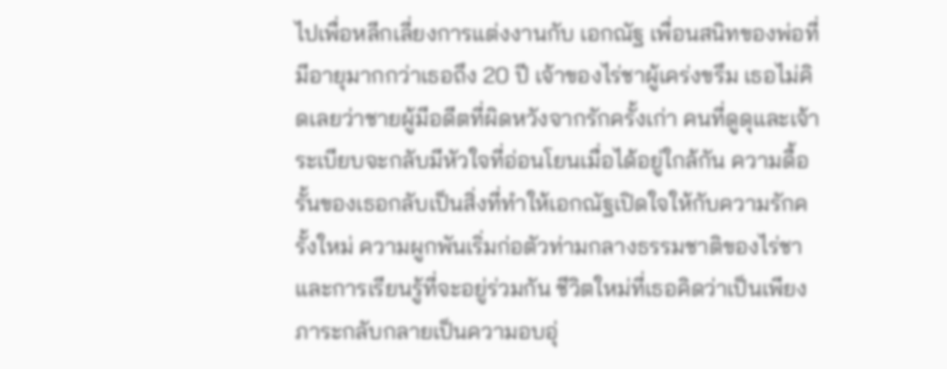ไปเพื่อหลีกเลี่ยงการแต่งงานกับ เอกณัฐ เพื่อนสนิทของพ่อที่มีอายุมากกว่าเธอถึง 20 ปี เจ้าของไร่ชาผู้เคร่งขรึม เธอไม่คิดเลยว่าชายผู้มีอดีตที่ผิดหวังจากรักครั้งเก่า คนที่ดูดุและเจ้าระเบียบจะกลับมีหัวใจที่อ่อนโยนเมื่อได้อยู่ใกล้กัน ความดื้อรั้นของเธอกลับเป็นสิ่งที่ทำให้เอกณัฐเปิดใจให้กับความรักครั้งใหม่ ความผูกพันเริ่มก่อตัวท่ามกลางธรรมชาติของไร่ชาและการเรียนรู้ที่จะอยู่ร่วมกัน ชีวิตใหม่ที่เธอคิดว่าเป็นเพียงภาระกลับกลายเป็นความอบอุ่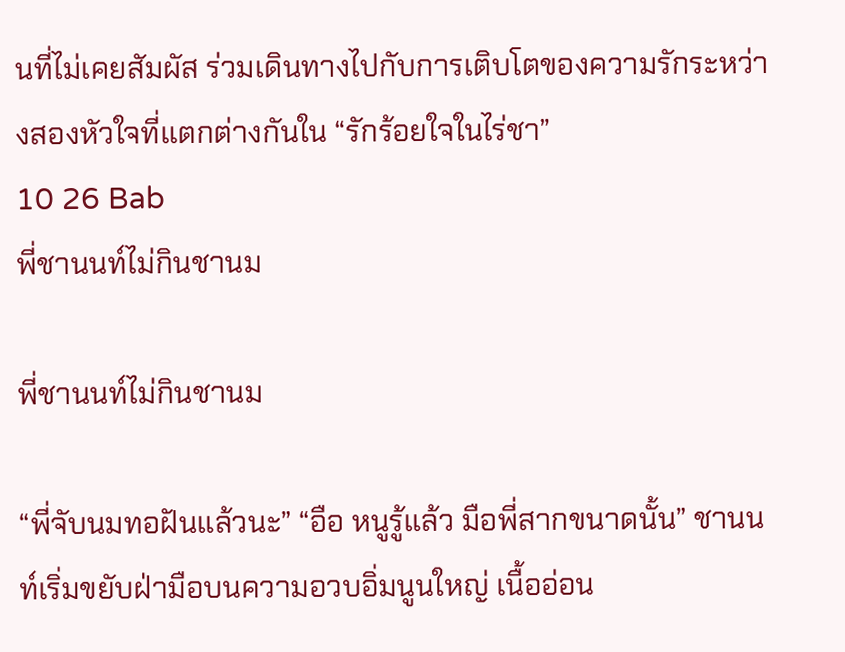นที่ไม่เคยสัมผัส ร่วมเดินทางไปกับการเติบโตของความรักระหว่างสองหัวใจที่แตกต่างกันใน “รักร้อยใจในไร่ชา”
10 26 Bab
พี่ชานนท์ไม่กินชานม

พี่ชานนท์ไม่กินชานม

“พี่จับนมทอฝันแล้วนะ” “อือ หนูรู้แล้ว มือพี่สากขนาดนั้น” ชานนท์เริ่มขยับฝ่ามือบนความอวบอิ่มนูนใหญ่ เนื้ออ่อน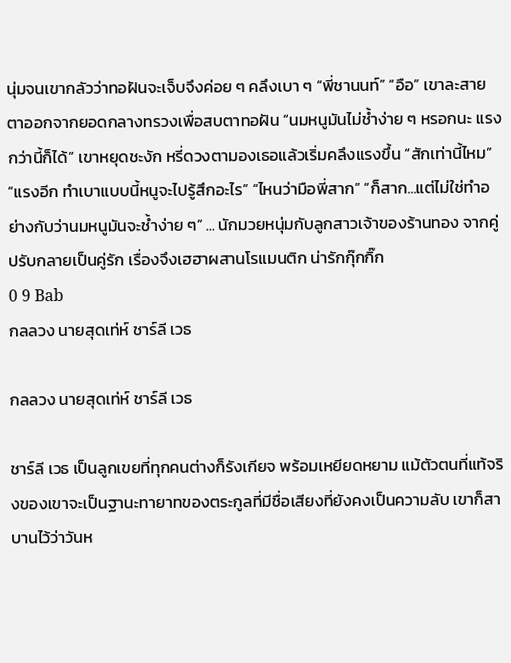นุ่มจนเขากลัวว่าทอฝันจะเจ็บจึงค่อย ๆ คลึงเบา ๆ “พี่ชานนท์” “อือ” เขาละสายตาออกจากยอดกลางทรวงเพื่อสบตาทอฝัน “นมหนูมันไม่ช้ำง่าย ๆ หรอกนะ แรงกว่านี้ก็ได้” เขาหยุดชะงัก หรี่ดวงตามองเธอแล้วเริ่มคลึงแรงขึ้น “สักเท่านี้ไหม” “แรงอีก ทำเบาแบบนี้หนูจะไปรู้สึกอะไร” “ไหนว่ามือพี่สาก” “ก็สาก...แต่ไม่ใช่ทำอย่างกับว่านมหนูมันจะช้ำง่าย ๆ” ... นักมวยหนุ่มกับลูกสาวเจ้าของร้านทอง จากคู่ปรับกลายเป็นคู่รัก เรื่องจึงเฮฮาผสานโรแมนติก น่ารักกุ๊กกิ๊ก
0 9 Bab
กลลวง นายสุดเท่ห์ ชาร์ลี เวธ

กลลวง นายสุดเท่ห์ ชาร์ลี เวธ

ชาร์ลี เวธ เป็นลูกเขยที่ทุกคนต่างก็รังเกียจ พร้อมเหยียดหยาม แม้ตัวตนที่แท้จริงของเขาจะเป็นฐานะทายาทของตระกูลที่มีชื่อเสียงที่ยังคงเป็นความลับ เขาก็สาบานไว้ว่าวันห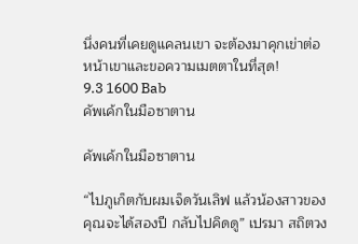นึ่งคนที่เคยดูแคลนเขา จะต้องมาคุกเข่าต่อหน้าเขาและขอความเมตตาในที่สุด!
9.3 1600 Bab
คัพเค้กในมือซาตาน

คัพเค้กในมือซาตาน

“ไปภูเก็ตกับผมเจ็ดวันเลิฟ แล้วน้องสาวของคุณจะได้สองปี กลับไปคิดดู” เปรมา สถิตวง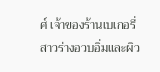ศ์ เจ้าของร้านเบเกอรี่ สาวร่างอวบอิ่มและผิว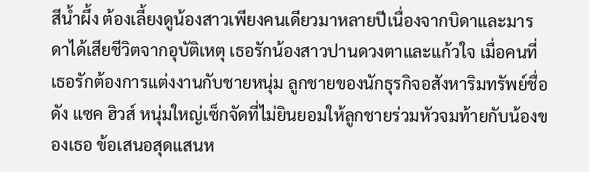สีน้ำผึ้ง ต้องเลี้ยงดูน้องสาวเพียงคนเดียวมาหลายปีเนื่องจากบิดาและมารดาได้เสียชีวิตจากอุบัติเหตุ เธอรักน้องสาวปานดวงตาและแก้วใจ เมื่อคนที่เธอรักต้องการแต่งงานกับชายหนุ่ม ลูกชายของนักธุรกิจอสังหาริมทรัพย์ชื่อดัง แซค ฮิวส์ หนุ่มใหญ่เซ็กจัดที่ไม่ยินยอมให้ลูกชายร่วมหัวจมท้ายกับน้องของเธอ ข้อเสนอสุดแสนห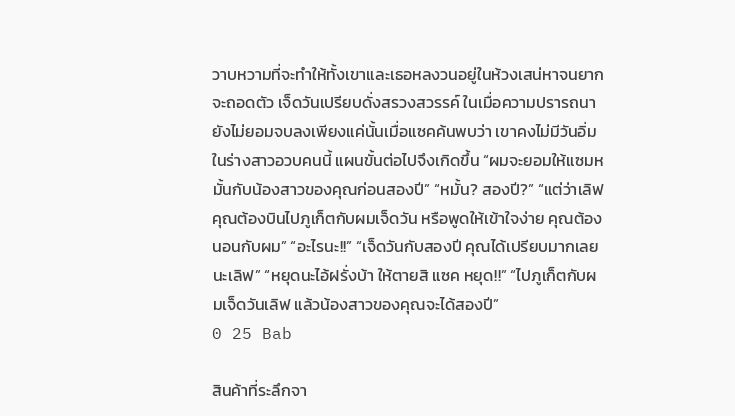วาบหวามที่จะทำให้ทั้งเขาและเธอหลงวนอยู่ในห้วงเสน่หาจนยากจะถอดตัว เจ็ดวันเปรียบดั่งสรวงสวรรค์ ในเมื่อความปรารถนายังไม่ยอมจบลงเพียงแค่นั้นเมื่อแซคค้นพบว่า เขาคงไม่มีวันอิ่มในร่างสาวอวบคนนี้ แผนขั้นต่อไปจึงเกิดขึ้น “ผมจะยอมให้แซมหมั้นกับน้องสาวของคุณก่อนสองปี” “หมั้น? สองปี?” “แต่ว่าเลิฟ คุณต้องบินไปภูเก็ตกับผมเจ็ดวัน หรือพูดให้เข้าใจง่าย คุณต้องนอนกับผม” “อะไรนะ!!” “เจ็ดวันกับสองปี คุณได้เปรียบมากเลยนะเลิฟ” “หยุดนะไอ้ฝรั่งบ้า ให้ตายสิ แซค หยุด!!” “ไปภูเก็ตกับผมเจ็ดวันเลิฟ แล้วน้องสาวของคุณจะได้สองปี”
0 25 Bab

สินค้าที่ระลึกจา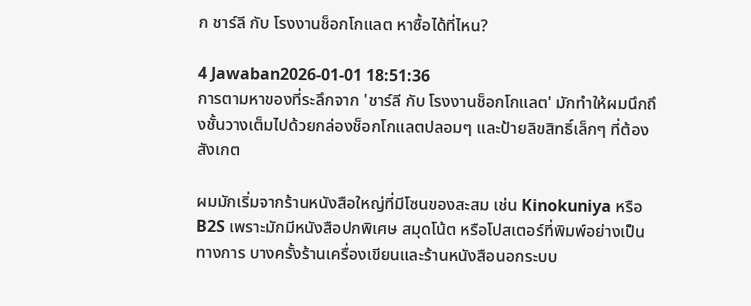ก ชาร์ลี กับ โรงงานช็อกโกแลต หาซื้อได้ที่ไหน?

4 Jawaban2026-01-01 18:51:36
การตามหาของที่ระลึกจาก 'ชาร์ลี กับ โรงงานช็อกโกแลต' มักทำให้ผมนึกถึงชั้นวางเต็มไปด้วยกล่องช็อกโกแลตปลอมๆ และป้ายลิขสิทธิ์เล็กๆ ที่ต้องสังเกต

ผมมักเริ่มจากร้านหนังสือใหญ่ที่มีโซนของสะสม เช่น Kinokuniya หรือ B2S เพราะมักมีหนังสือปกพิเศษ สมุดโน้ต หรือโปสเตอร์ที่พิมพ์อย่างเป็นทางการ บางครั้งร้านเครื่องเขียนและร้านหนังสือนอกระบบ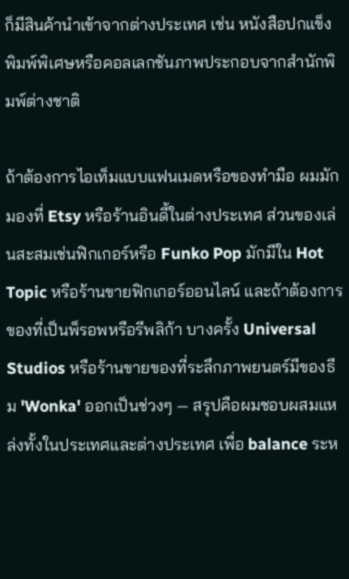ก็มีสินค้านำเข้าจากต่างประเทศ เช่น หนังสือปกแข็งพิมพ์พิเศษหรือคอลเลกชันภาพประกอบจากสำนักพิมพ์ต่างชาติ

ถ้าต้องการไอเท็มแบบแฟนเมดหรือของทำมือ ผมมักมองที่ Etsy หรือร้านอินดี้ในต่างประเทศ ส่วนของเล่นสะสมเช่นฟิกเกอร์หรือ Funko Pop มักมีใน Hot Topic หรือร้านขายฟิกเกอร์ออนไลน์ และถ้าต้องการของที่เป็นพ็รอพหรือรีพลิก้า บางครั้ง Universal Studios หรือร้านขายของที่ระลึกภาพยนตร์มีของธีม 'Wonka' ออกเป็นช่วงๆ — สรุปคือผมชอบผสมแหล่งทั้งในประเทศและต่างประเทศ เพื่อ balance ระห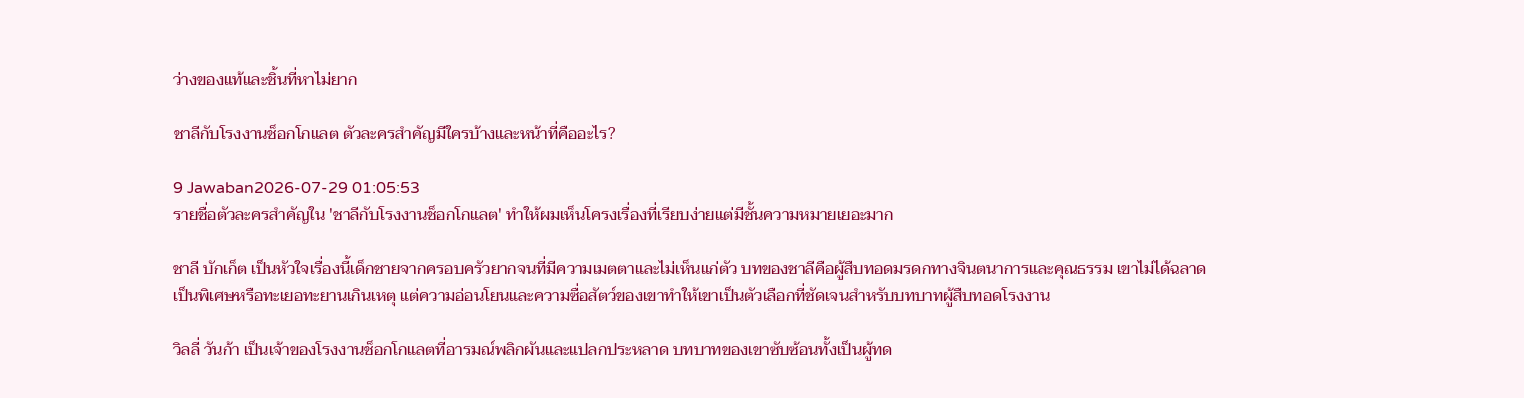ว่างของแท้และชิ้นที่หาไม่ยาก

ชาลีกับโรงงานช็อกโกแลต ตัวละครสำคัญมีใครบ้างและหน้าที่คืออะไร?

9 Jawaban2026-07-29 01:05:53
รายชื่อตัวละครสำคัญใน 'ชาลีกับโรงงานช็อกโกแลต' ทำให้ผมเห็นโครงเรื่องที่เรียบง่ายแต่มีชั้นความหมายเยอะมาก

ชาลี บักเก็ต เป็นหัวใจเรื่องนี้เด็กชายจากครอบครัวยากจนที่มีความเมตตาและไม่เห็นแก่ตัว บทของชาลีคือผู้สืบทอดมรดกทางจินตนาการและคุณธรรม เขาไม่ได้ฉลาดเป็นพิเศษหรือทะเยอทะยานเกินเหตุ แต่ความอ่อนโยนและความซื่อสัตว์ของเขาทำให้เขาเป็นตัวเลือกที่ชัดเจนสำหรับบทบาทผู้สืบทอดโรงงาน

วิลลี่ วันก้า เป็นเจ้าของโรงงานช็อกโกแลตที่อารมณ์พลิกผันและแปลกประหลาด บทบาทของเขาซับซ้อนทั้งเป็นผู้ทด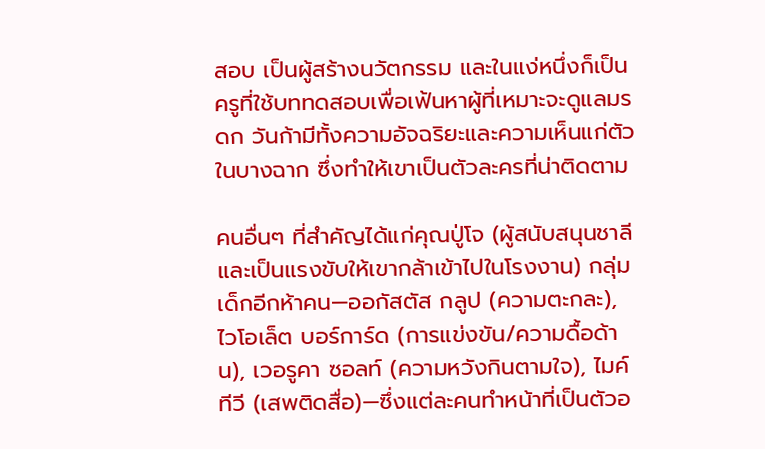สอบ เป็นผู้สร้างนวัตกรรม และในแง่หนึ่งก็เป็นครูที่ใช้บททดสอบเพื่อเฟ้นหาผู้ที่เหมาะจะดูแลมรดก วันก้ามีทั้งความอัจฉริยะและความเห็นแก่ตัวในบางฉาก ซึ่งทำให้เขาเป็นตัวละครที่น่าติดตาม

คนอื่นๆ ที่สำคัญได้แก่คุณปู่โจ (ผู้สนับสนุนชาลีและเป็นแรงขับให้เขากล้าเข้าไปในโรงงาน) กลุ่มเด็กอีกห้าคน—ออกัสตัส กลูป (ความตะกละ), ไวโอเล็ต บอร์การ์ด (การแข่งขัน/ความดื้อด้าน), เวอรูคา ซอลท์ (ความหวังกินตามใจ), ไมค์ ทีวี (เสพติดสื่อ)—ซึ่งแต่ละคนทำหน้าที่เป็นตัวอ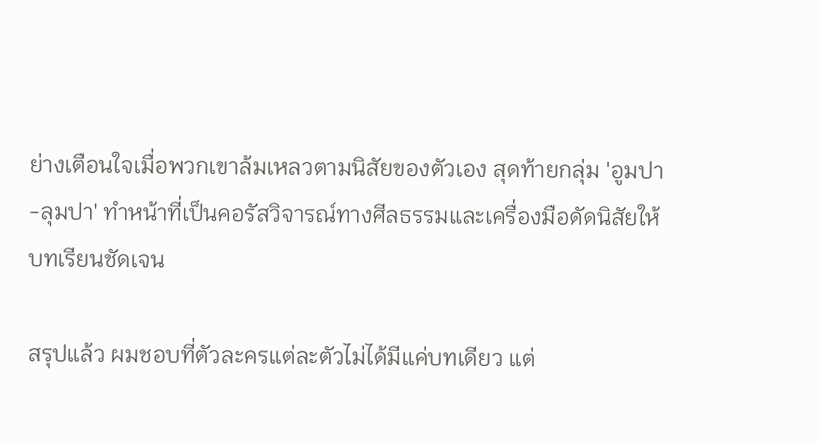ย่างเตือนใจเมื่อพวกเขาล้มเหลวตามนิสัยของตัวเอง สุดท้ายกลุ่ม 'อูมปา-ลุมปา' ทำหน้าที่เป็นคอรัสวิจารณ์ทางศีลธรรมและเครื่องมือดัดนิสัยให้บทเรียนชัดเจน

สรุปแล้ว ผมชอบที่ตัวละครแต่ละตัวไม่ได้มีแค่บทเดียว แต่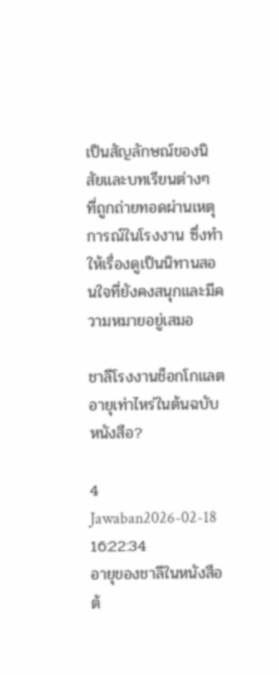เป็นสัญลักษณ์ของนิสัยและบทเรียนต่างๆ ที่ถูกถ่ายทอดผ่านเหตุการณ์ในโรงงาน ซึ่งทำให้เรื่องดูเป็นนิทานสอนใจที่ยังคงสนุกและมีความหมายอยู่เสมอ

ชาลีโรงงานช็อกโกแลตอายุเท่าไหร่ในต้นฉบับหนังสือ?

4 Jawaban2026-02-18 16:22:34
อายุของชาลีในหนังสือต้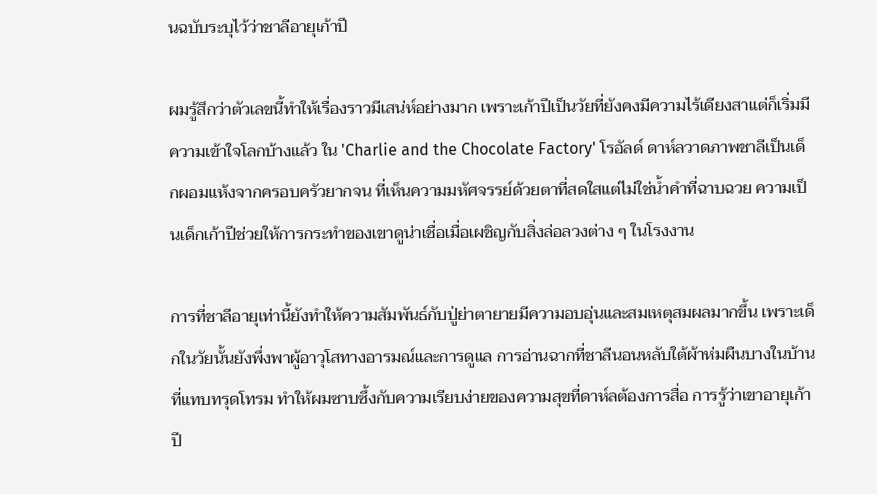นฉบับระบุไว้ว่าชาลีอายุเก้าปี

ผมรู้สึกว่าตัวเลขนี้ทำให้เรื่องราวมีเสน่ห์อย่างมาก เพราะเก้าปีเป็นวัยที่ยังคงมีความไร้เดียงสาแต่ก็เริ่มมีความเข้าใจโลกบ้างแล้ว ใน 'Charlie and the Chocolate Factory' โรอัลด์ ดาห์ลวาดภาพชาลีเป็นเด็กผอมแห้งจากครอบครัวยากจน ที่เห็นความมหัศจรรย์ด้วยตาที่สดใสแต่ไม่ใช่น้ำคำที่ฉาบฉวย ความเป็นเด็กเก้าปีช่วยให้การกระทำของเขาดูน่าเชื่อเมื่อเผชิญกับสิ่งล่อลวงต่าง ๆ ในโรงงาน

การที่ชาลีอายุเท่านี้ยังทำให้ความสัมพันธ์กับปู่ย่าตายายมีความอบอุ่นและสมเหตุสมผลมากขึ้น เพราะเด็กในวัยนั้นยังพึ่งพาผู้อาวุโสทางอารมณ์และการดูแล การอ่านฉากที่ชาลีนอนหลับใต้ผ้าห่มผืนบางในบ้านที่แทบทรุดโทรม ทำให้ผมซาบซึ้งกับความเรียบง่ายของความสุขที่ดาห์ลต้องการสื่อ การรู้ว่าเขาอายุเก้าปี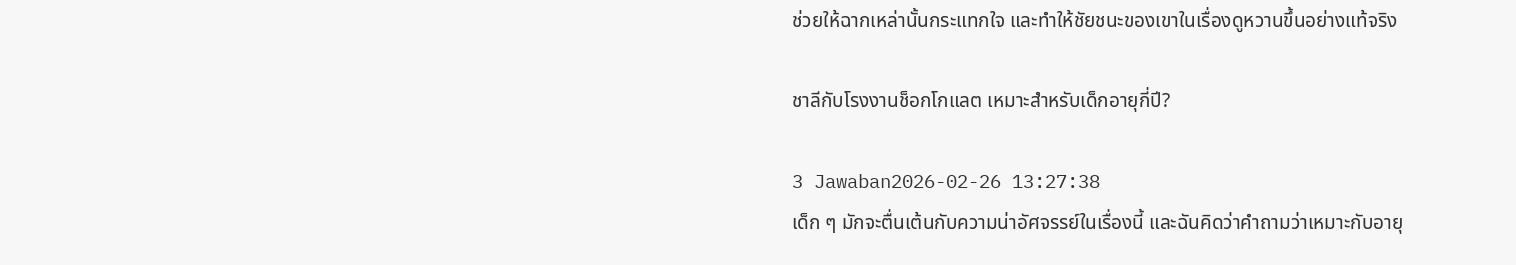ช่วยให้ฉากเหล่านั้นกระแทกใจ และทำให้ชัยชนะของเขาในเรื่องดูหวานขึ้นอย่างแท้จริง

ชาลีกับโรงงานช็อกโกแลต เหมาะสำหรับเด็กอายุกี่ปี?

3 Jawaban2026-02-26 13:27:38
เด็ก ๆ มักจะตื่นเต้นกับความน่าอัศจรรย์ในเรื่องนี้ และฉันคิดว่าคำถามว่าเหมาะกับอายุ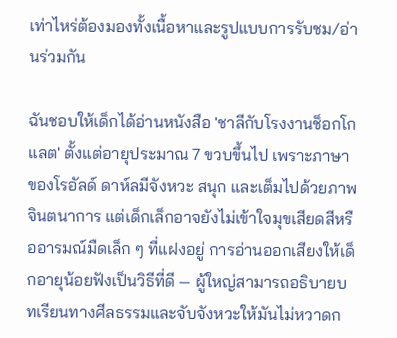เท่าไหร่ต้องมองทั้งเนื้อหาและรูปแบบการรับชม/อ่านร่วมกัน

ฉันชอบให้เด็กได้อ่านหนังสือ 'ชาลีกับโรงงานช็อกโกแลต' ตั้งแต่อายุประมาณ 7 ขวบขึ้นไป เพราะภาษาของโรอัลด์ ดาห์ลมีจังหวะ สนุก และเต็มไปด้วยภาพจินตนาการ แต่เด็กเล็กอาจยังไม่เข้าใจมุขเสียดสีหรืออารมณ์มืดเล็ก ๆ ที่แฝงอยู่ การอ่านออกเสียงให้เด็กอายุน้อยฟังเป็นวิธีที่ดี — ผู้ใหญ่สามารถอธิบายบทเรียนทางศีลธรรมและจับจังหวะให้มันไม่หวาดก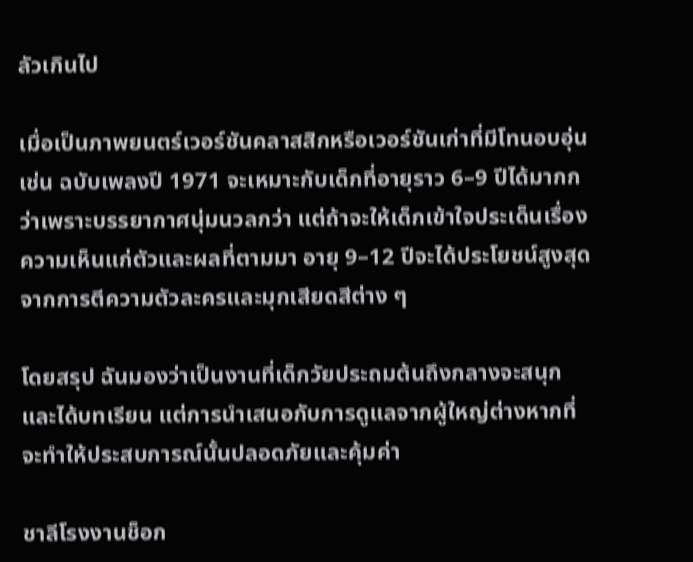ลัวเกินไป

เมื่อเป็นภาพยนตร์เวอร์ชันคลาสสิกหรือเวอร์ชันเก่าที่มีโทนอบอุ่น เช่น ฉบับเพลงปี 1971 จะเหมาะกับเด็กที่อายุราว 6–9 ปีได้มากกว่าเพราะบรรยากาศนุ่มนวลกว่า แต่ถ้าจะให้เด็กเข้าใจประเด็นเรื่องความเห็นแก่ตัวและผลที่ตามมา อายุ 9–12 ปีจะได้ประโยชน์สูงสุดจากการตีความตัวละครและมุกเสียดสีต่าง ๆ

โดยสรุป ฉันมองว่าเป็นงานที่เด็กวัยประถมต้นถึงกลางจะสนุกและได้บทเรียน แต่การนำเสนอกับการดูแลจากผู้ใหญ่ต่างหากที่จะทำให้ประสบการณ์นั้นปลอดภัยและคุ้มค่า

ชาลีโรงงานช็อก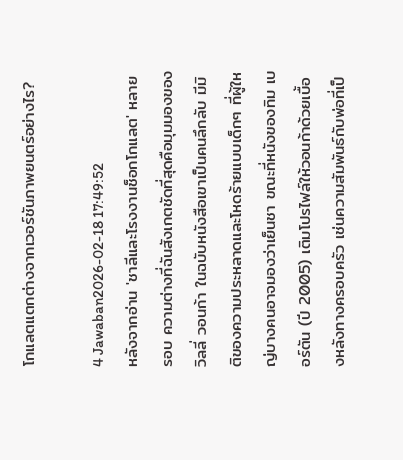โกแลตแตกต่างจากเวอร์ชันภาพยนตร์อย่างไร?

4 Jawaban2026-02-18 17:49:52
หลังจากอ่าน 'ชาลีและโรงงานช็อกโกแลต' หลายรอบ ความต่างที่ฉันสังเกตชัดที่สุดคือมุมมองของวิลลี่ วอนก้า ในฉบับหนังสือเขาเป็นคนลึกลับ มีมิติของความประหลาดและโหดร้ายแบบเด็กๆ ที่ผู้ใหญ่บางคนอาจมองว่าเย็นชา ขณะที่หนังของทิม เบอร์ตัน (ปี 2005) เติมโปรไฟล์ให้วอนก้าด้วยเบื้องหลังทางครอบครัว เช่นความสัมพันธ์กับพ่อที่เป็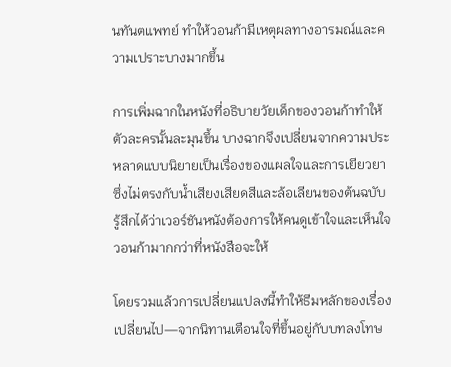นทันตแพทย์ ทำให้วอนก้ามีเหตุผลทางอารมณ์และความเปราะบางมากขึ้น

การเพิ่มฉากในหนังที่อธิบายวัยเด็กของวอนก้าทำให้ตัวละครนั้นละมุนขึ้น บางฉากจึงเปลี่ยนจากความประหลาดแบบนิยายเป็นเรื่องของแผลใจและการเยียวยา ซึ่งไม่ตรงกับน้ำเสียงเสียดสีและล้อเลียนของต้นฉบับ รู้สึกได้ว่าเวอร์ชันหนังต้องการให้คนดูเข้าใจและเห็นใจวอนก้ามากกว่าที่หนังสือจะให้

โดยรวมแล้วการเปลี่ยนแปลงนี้ทำให้ธีมหลักของเรื่องเปลี่ยนไป—จากนิทานเตือนใจที่ขึ้นอยู่กับบทลงโทษ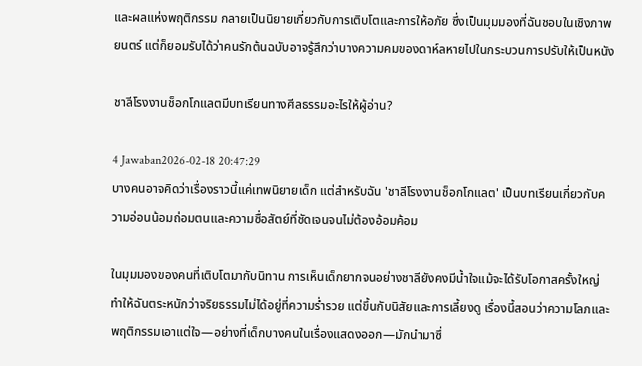และผลแห่งพฤติกรรม กลายเป็นนิยายเกี่ยวกับการเติบโตและการให้อภัย ซึ่งเป็นมุมมองที่ฉันชอบในเชิงภาพยนตร์ แต่ก็ยอมรับได้ว่าคนรักต้นฉบับอาจรู้สึกว่าบางความคมของดาห์ลหายไปในกระบวนการปรับให้เป็นหนัง

ชาลีโรงงานช็อกโกแลตมีบทเรียนทางศีลธรรมอะไรให้ผู้อ่าน?

4 Jawaban2026-02-18 20:47:29
บางคนอาจคิดว่าเรื่องราวนี้แค่เทพนิยายเด็ก แต่สำหรับฉัน 'ชาลีโรงงานช็อกโกแลต' เป็นบทเรียนเกี่ยวกับความอ่อนน้อมถ่อมตนและความซื่อสัตย์ที่ชัดเจนจนไม่ต้องอ้อมค้อม

ในมุมมองของคนที่เติบโตมากับนิทาน การเห็นเด็กยากจนอย่างชาลียังคงมีน้ำใจแม้จะได้รับโอกาสครั้งใหญ่ ทำให้ฉันตระหนักว่าจริยธรรมไม่ได้อยู่ที่ความร่ำรวย แต่ขึ้นกับนิสัยและการเลี้ยงดู เรื่องนี้สอนว่าความโลภและพฤติกรรมเอาแต่ใจ—อย่างที่เด็กบางคนในเรื่องแสดงออก—มักนำมาซึ่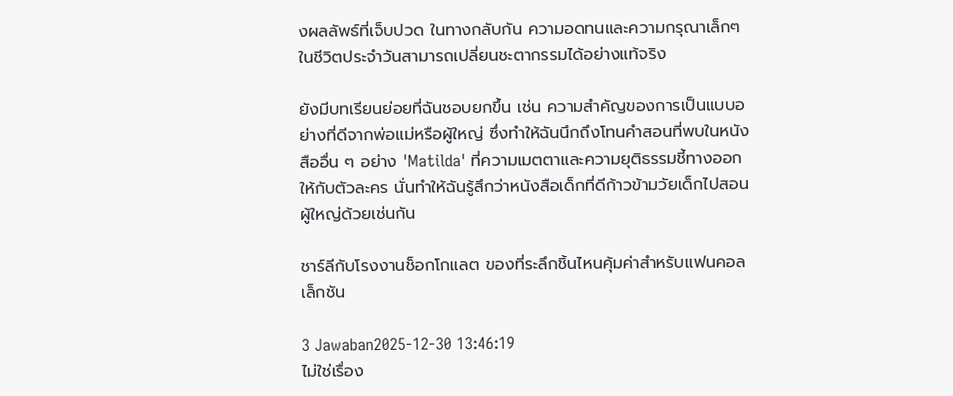งผลลัพธ์ที่เจ็บปวด ในทางกลับกัน ความอดทนและความกรุณาเล็กๆ ในชีวิตประจำวันสามารถเปลี่ยนชะตากรรมได้อย่างแท้จริง

ยังมีบทเรียนย่อยที่ฉันชอบยกขึ้น เช่น ความสำคัญของการเป็นแบบอย่างที่ดีจากพ่อแม่หรือผู้ใหญ่ ซึ่งทำให้ฉันนึกถึงโทนคำสอนที่พบในหนังสืออื่น ๆ อย่าง 'Matilda' ที่ความเมตตาและความยุติธรรมชี้ทางออกให้กับตัวละคร นั่นทำให้ฉันรู้สึกว่าหนังสือเด็กที่ดีก้าวข้ามวัยเด็กไปสอนผู้ใหญ่ด้วยเช่นกัน

ชาร์ลีกับโรงงานช็อกโกแลต ของที่ระลึกชิ้นไหนคุ้มค่าสำหรับแฟนคอลเล็กชัน

3 Jawaban2025-12-30 13:46:19
ไม่ใช่เรื่อง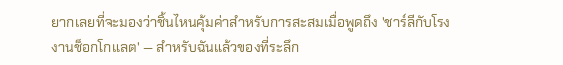ยากเลยที่จะมองว่าชิ้นไหนคุ้มค่าสำหรับการสะสมเมื่อพูดถึง 'ชาร์ลีกับโรงงานช็อกโกแลต' — สำหรับฉันแล้วของที่ระลึก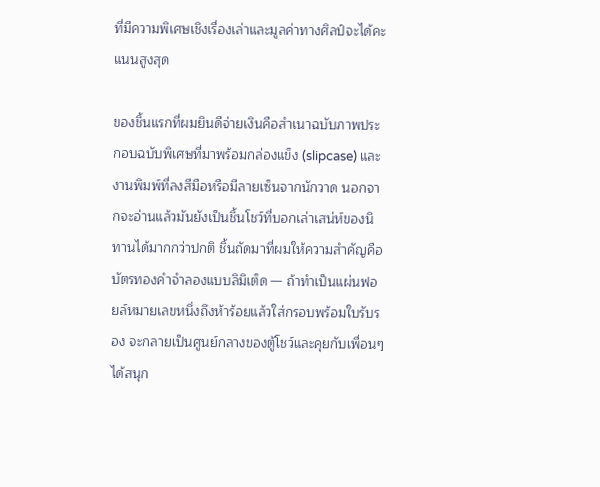ที่มีความพิเศษเชิงเรื่องเล่าและมูลค่าทางศิลป์จะได้คะแนนสูงสุด

ของชิ้นแรกที่ผมยินดีจ่ายเงินคือสำเนาฉบับภาพประกอบฉบับพิเศษที่มาพร้อมกล่องแข็ง (slipcase) และงานพิมพ์ที่ลงสีมือหรือมีลายเซ็นจากนักวาด นอกจากจะอ่านแล้วมันยังเป็นชิ้นโชว์ที่บอกเล่าเสน่ห์ของนิทานได้มากกว่าปกติ ชิ้นถัดมาที่ผมให้ความสำคัญคือบัตรทองคำจำลองแบบลิมิเต็ด — ถ้าทำเป็นแผ่นฟอยล์หมายเลขหนึ่งถึงห้าร้อยแล้วใส่กรอบพร้อมใบรับรอง จะกลายเป็นศูนย์กลางของตู้โชว์และคุยกับเพื่อนๆ ได้สนุก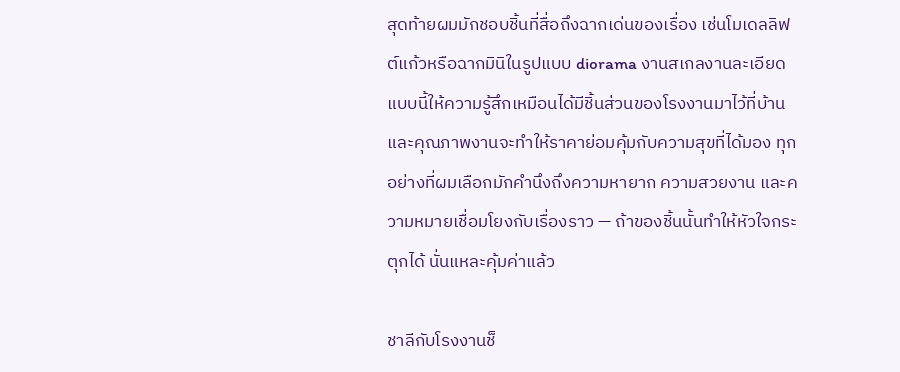สุดท้ายผมมักชอบชิ้นที่สื่อถึงฉากเด่นของเรื่อง เช่นโมเดลลิฟต์แก้วหรือฉากมินิในรูปแบบ diorama งานสเกลงานละเอียดแบบนี้ให้ความรู้สึกเหมือนได้มีชิ้นส่วนของโรงงานมาไว้ที่บ้าน และคุณภาพงานจะทำให้ราคาย่อมคุ้มกับความสุขที่ได้มอง ทุกอย่างที่ผมเลือกมักคำนึงถึงความหายาก ความสวยงาน และความหมายเชื่อมโยงกับเรื่องราว — ถ้าของชิ้นนั้นทำให้หัวใจกระตุกได้ นั่นแหละคุ้มค่าแล้ว

ชาลีกับโรงงานช็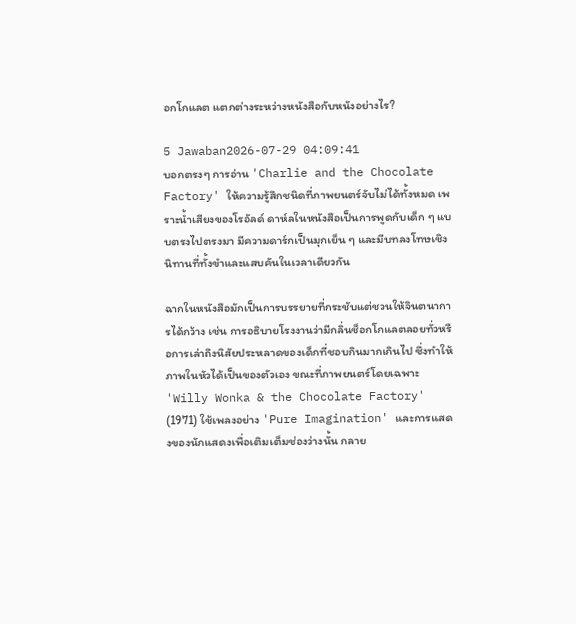อกโกแลต แตกต่างระหว่างหนังสือกับหนังอย่างไร?

5 Jawaban2026-07-29 04:09:41
บอกตรงๆ การอ่าน 'Charlie and the Chocolate Factory' ให้ความรู้สึกชนิดที่ภาพยนตร์จับไม่ได้ทั้งหมด เพราะน้ำเสียงของโรอัลด์ ดาห์ลในหนังสือเป็นการพูดกับเด็ก ๆ แบบตรงไปตรงมา มีความดาร์กเป็นมุกเย็น ๆ และมีบทลงโทษเชิงนิทานที่ทั้งขำและแสบคันในเวลาเดียวกัน

ฉากในหนังสือมักเป็นการบรรยายที่กระชับแต่ชวนให้จินตนาการได้กว้าง เช่น การอธิบายโรงงานว่ามีกลิ่นช็อกโกแลตลอยทั่วหรือการเล่าถึงนิสัยประหลาดของเด็กที่ชอบกินมากเกินไป ซึ่งทำให้ภาพในหัวได้เป็นของตัวเอง ขณะที่ภาพยนตร์โดยเฉพาะ 'Willy Wonka & the Chocolate Factory' (1971) ใช้เพลงอย่าง 'Pure Imagination' และการแสดงของนักแสดงเพื่อเติมเต็มช่องว่างนั้น กลาย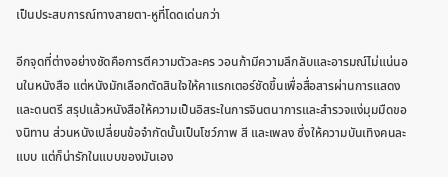เป็นประสบการณ์ทางสายตา-หูที่โดดเด่นกว่า

อีกจุดที่ต่างอย่างชัดคือการตีความตัวละคร วอนก้ามีความลึกลับและอารมณ์ไม่แน่นอนในหนังสือ แต่หนังมักเลือกตัดสินใจให้คาแรกเตอร์ชัดขึ้นเพื่อสื่อสารผ่านการแสดงและดนตรี สรุปแล้วหนังสือให้ความเป็นอิสระในการจินตนาการและสำรวจแง่มุมมืดของนิทาน ส่วนหนังเปลี่ยนข้อจำกัดนั้นเป็นโชว์ภาพ สี และเพลง ซึ่งให้ความบันเทิงคนละแบบ แต่ก็น่ารักในแบบของมันเอง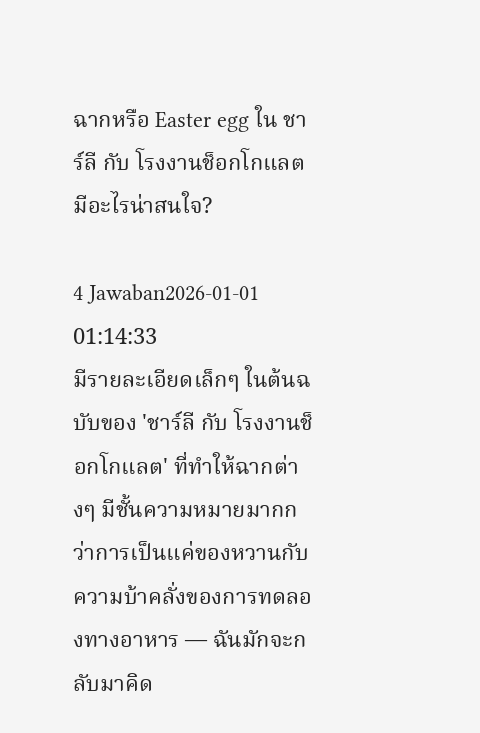ฉากหรือ Easter egg ใน ชาร์ลี กับ โรงงานช็อกโกแลต มีอะไรน่าสนใจ?

4 Jawaban2026-01-01 01:14:33
มีรายละเอียดเล็กๆ ในต้นฉบับของ 'ชาร์ลี กับ โรงงานช็อกโกแลต' ที่ทำให้ฉากต่างๆ มีชั้นความหมายมากกว่าการเป็นแค่ของหวานกับความบ้าคลั่งของการทดลองทางอาหาร — ฉันมักจะกลับมาคิด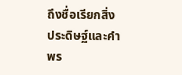ถึงชื่อเรียกสิ่งประดิษฐ์และคำพร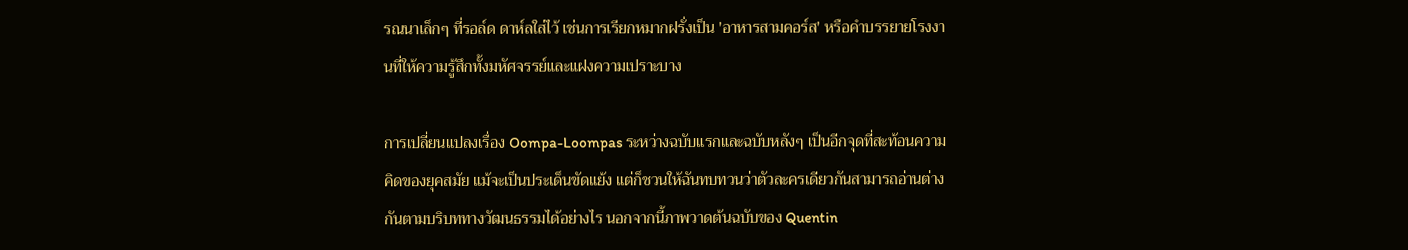รณนาเล็กๆ ที่รอล์ด ดาห์ลใส่ไว้ เช่นการเรียกหมากฝรั่งเป็น 'อาหารสามคอร์ส' หรือคำบรรยายโรงงานที่ให้ความรู้สึกทั้งมหัศจรรย์และแฝงความเปราะบาง

การเปลี่ยนแปลงเรื่อง Oompa-Loompas ระหว่างฉบับแรกและฉบับหลังๆ เป็นอีกจุดที่สะท้อนความคิดของยุคสมัย แม้จะเป็นประเด็นขัดแย้ง แต่ก็ชวนให้ฉันทบทวนว่าตัวละครเดียวกันสามารถอ่านต่างกันตามบริบททางวัฒนธรรมได้อย่างไร นอกจากนี้ภาพวาดต้นฉบับของ Quentin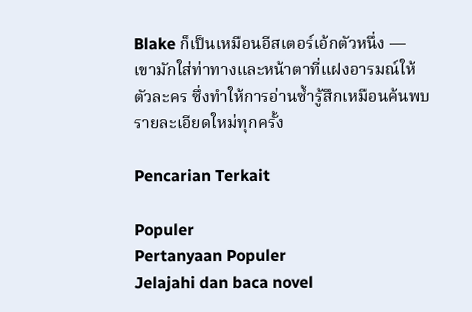Blake ก็เป็นเหมือนอีสเตอร์เอ้กตัวหนึ่ง — เขามักใส่ท่าทางและหน้าตาที่แฝงอารมณ์ให้ตัวละคร ซึ่งทำให้การอ่านซ้ำรู้สึกเหมือนค้นพบรายละเอียดใหม่ทุกครั้ง

Pencarian Terkait

Populer
Pertanyaan Populer
Jelajahi dan baca novel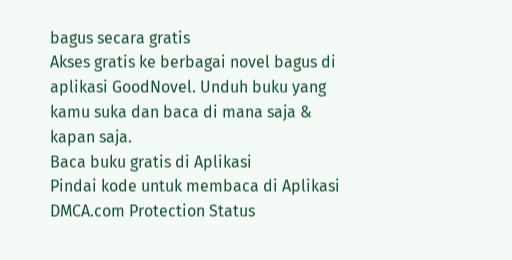bagus secara gratis
Akses gratis ke berbagai novel bagus di aplikasi GoodNovel. Unduh buku yang kamu suka dan baca di mana saja & kapan saja.
Baca buku gratis di Aplikasi
Pindai kode untuk membaca di Aplikasi
DMCA.com Protection Status